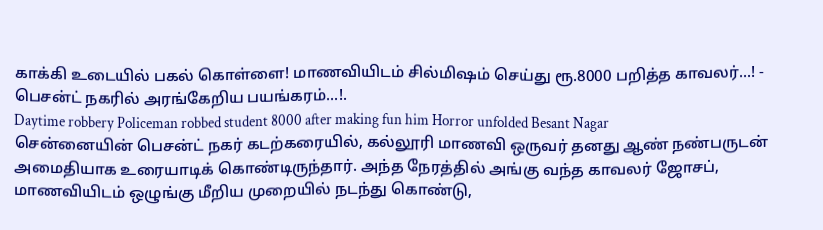காக்கி உடையில் பகல் கொள்ளை! மாணவியிடம் சில்மிஷம் செய்து ரூ.8000 பறித்த காவலர்...! - பெசன்ட் நகரில் அரங்கேறிய பயங்கரம்...!.
Daytime robbery Policeman robbed student 8000 after making fun him Horror unfolded Besant Nagar
சென்னையின் பெசன்ட் நகர் கடற்கரையில், கல்லூரி மாணவி ஒருவர் தனது ஆண் நண்பருடன் அமைதியாக உரையாடிக் கொண்டிருந்தார். அந்த நேரத்தில் அங்கு வந்த காவலர் ஜோசப், மாணவியிடம் ஒழுங்கு மீறிய முறையில் நடந்து கொண்டு,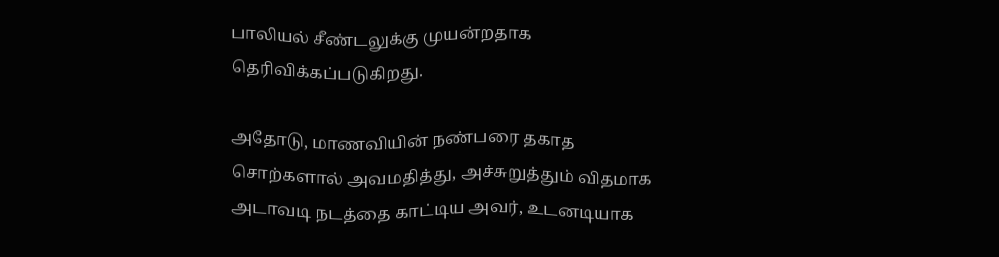பாலியல் சீண்டலுக்கு முயன்றதாக தெரிவிக்கப்படுகிறது.

அதோடு, மாணவியின் நண்பரை தகாத சொற்களால் அவமதித்து, அச்சுறுத்தும் விதமாக அடாவடி நடத்தை காட்டிய அவர், உடனடியாக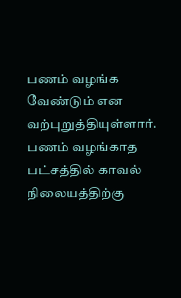பணம் வழங்க வேண்டும் என வற்புறுத்தியுள்ளார்.
பணம் வழங்காத பட்சத்தில் காவல் நிலையத்திற்கு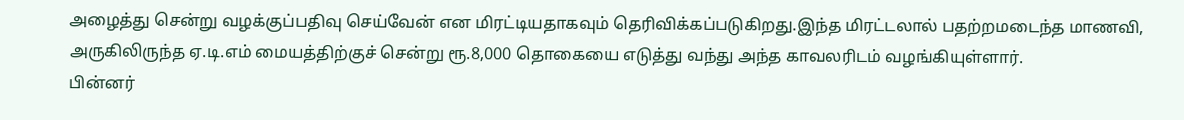அழைத்து சென்று வழக்குப்பதிவு செய்வேன் என மிரட்டியதாகவும் தெரிவிக்கப்படுகிறது.இந்த மிரட்டலால் பதற்றமடைந்த மாணவி, அருகிலிருந்த ஏ.டி.எம் மையத்திற்குச் சென்று ரூ.8,000 தொகையை எடுத்து வந்து அந்த காவலரிடம் வழங்கியுள்ளார்.
பின்னர்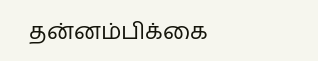தன்னம்பிக்கை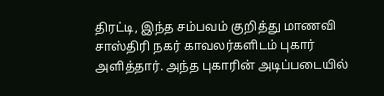திரட்டி, இந்த சம்பவம் குறித்து மாணவி சாஸ்திரி நகர் காவலர்களிடம் புகார் அளித்தார். அந்த புகாரின் அடிப்படையில்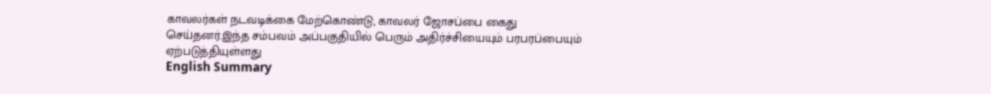காவலர்கள் நடவடிக்கை மேற்கொண்டு, காவலர் ஜோசப்பை கைது செய்தனர்.இந்த சம்பவம் அப்பகுதியில் பெரும் அதிர்ச்சியையும் பரபரப்பையும் ஏற்படுத்தியுள்ளது
English Summary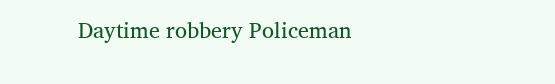Daytime robbery Policeman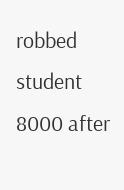robbed student 8000 after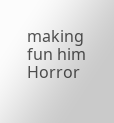making fun him Horror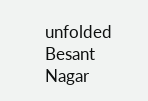unfolded Besant Nagar